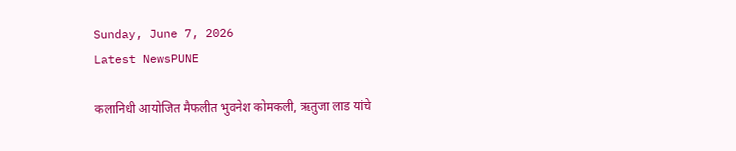Sunday, June 7, 2026
Latest NewsPUNE

कलानिधी आयोजित मैफलीत भुवनेश कोमकली, ऋतुजा लाड यांचे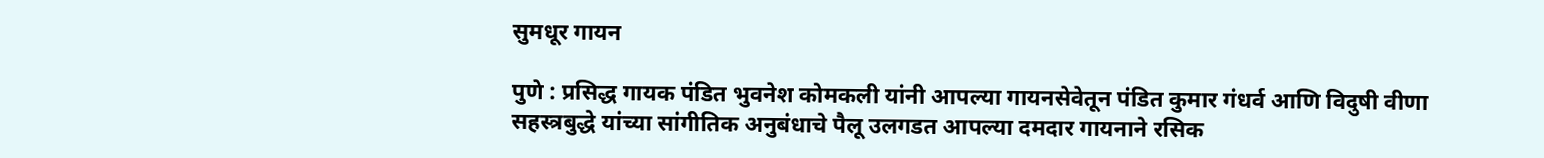सुमधूर गायन

पुणे : प्रसिद्ध गायक पंडित भुवनेश कोमकली यांनी आपल्या गायनसेवेतून पंडित कुमार गंधर्व आणि विदुषी वीणा सहस्त्रबुद्धे यांच्या सांगीतिक अनुबंधाचे पैलू उलगडत आपल्या दमदार गायनाने रसिक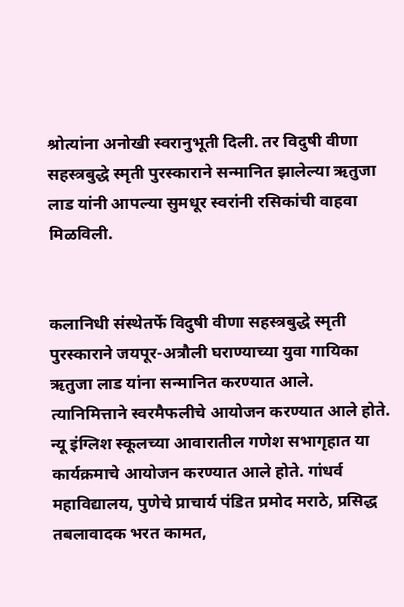श्रोत्यांना अनोखी स्वरानुभूती दिली. तर विदुषी वीणा सहस्त्रबुद्धे स्मृती पुरस्काराने सन्मानित झालेल्या ऋतुजा लाड यांनी आपल्या सुमधूर स्वरांनी रसिकांची वाहवा मिळविली.


कलानिधी संस्थेतर्फे विदुषी वीणा सहस्त्रबुद्धे स्मृती पुरस्काराने जयपूर-अत्रौली घराण्याच्या युवा गायिका ऋतुजा लाड यांना सन्मानित करण्यात आले. त्यानिमित्ताने स्वरमैफलीचे आयोजन करण्यात आले होते. न्यू इंग्लिश स्कूलच्या आवारातील गणेश सभागृहात या कार्यक्रमाचे आयोजन करण्यात आले होते. गांधर्व महाविद्यालय, पुणेचे प्राचार्य पंडित प्रमोद मराठे, प्रसिद्ध तबलावादक भरत कामत,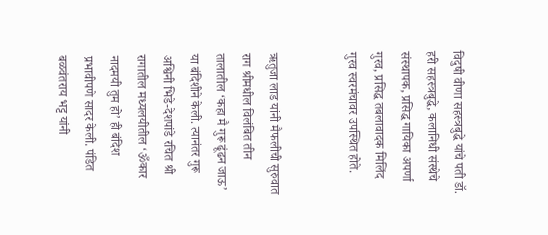विदुषी वीणा सहस्त्रबुद्धे यांचे पती डॉ. हरी सहस्त्रबुद्धे, कलानिधी संस्थेचे संस्थापक, प्रसिद्ध गायिका अपर्णा गुरव, प्रसिद्ध तबलावादक मिलिंद गुरव स्वरमंचावर उपस्थित होते.


ऋतुजा लाड यांनी मैफलीची सुरुवात राग श्रीमधील विलंबित तीन तालातील ‌‘कहा मै गुरू ढूंढन जाऊ‌’ या बंदिशीने केली. त्यानंतर गुरू अश्विनी भिडे-देशपांडे रचित श्री रागातील मध्यलयीतील ‌‘ॐकार नादमयी तुम हो‌’ ही बंदिश प्रभावीपणे सादर केली. पंडित बळवंतराय भट्ट यांनी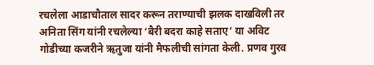रचलेला आडाचौताल सादर करून तराण्याची झलक दाखविली तर अनिता सिंग यांनी रचलेल्या ‌‘बैरी बदरा काहे सताए‌’ या अविट गोडीच्या कजरीने ऋतुजा यांनी मैफलीची सांगता केली. प्रणव गुरव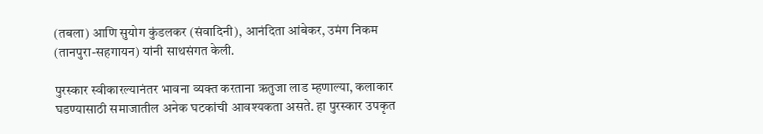(तबला) आणि सुयोग कुंडलकर (संवादिनी), आनंदिता आंबेकर, उमंग निकम (तानपुरा-सहगायन) यांनी साथसंगत केली.

पुरस्कार स्वीकारल्यानंतर भावना व्यक्त करताना ऋतुजा लाड म्हणाल्या, कलाकार घडण्यासाठी समाजातील अनेक घटकांची आवश्यकता असते. हा पुरस्कार उपकृत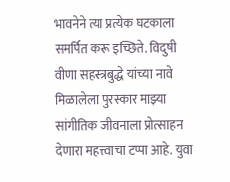भावनेने त्या प्रत्येक घटकाला समर्पित करू इच्छिते. विदुषी वीणा सहस्त्रबुद्धे यांच्या नावे मिळालेला पुरस्कार माझ्या सांगीतिक जीवनाला प्रोत्साहन देणारा महत्त्वाचा टप्पा आहे. युवा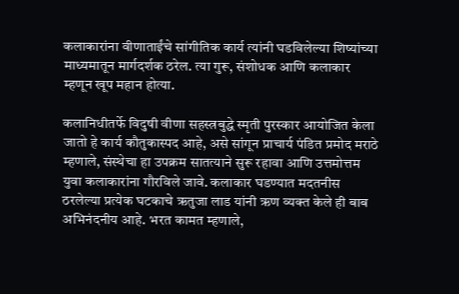कलाकारांना वीणाताईंचे सांगीतिक कार्य त्यांनी घडविलेल्या शिष्यांच्या माध्यमातून मार्गदर्शक ठरेल. त्या गुरू, संशोधक आणि कलाकार म्हणून खूप महान होत्या.

कलानिधीतर्फे विदुषी वीणा सहस्त्रबुद्धे स्मृती पुरस्कार आयोजित केला जातो हे कार्य कौतुकास्पद आहे, असे सांगून प्राचार्य पंडित प्रमोद मराठे म्हणाले, संस्थेचा हा उपक्रम सातत्याने सुरू रहावा आणि उत्तमोत्तम युवा कलाकारांना गौरविले जावे. कलाकार घडण्यात मदतनीस ठरलेल्या प्रत्येक घटकाचे ऋतुजा लाड यांनी ऋण व्यक्त केले ही बाब अभिनंदनीय आहे. भरत कामत म्हणाले,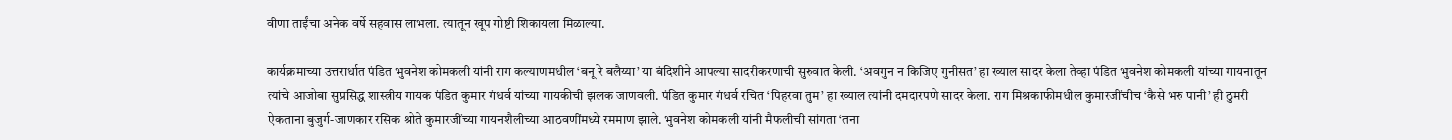वीणा ताईंचा अनेक वर्षे सहवास लाभला. त्यातून खूप गोष्टी शिकायला मिळाल्या.

कार्यक्रमाच्या उत्तरार्धात पंडित भुवनेश कोमकली यांनी राग कल्याणमधील ‌‘बनू रे बलैय्या‌’ या बंदिशीने आपल्या सादरीकरणाची सुरुवात केली. ‘अवगुन न किजिए गुनीसत‌’ हा ख्याल सादर केला तेव्हा पंडित भुवनेश कोमकली यांच्या गायनातून त्यांचे आजोबा सुप्रसिद्ध शास्त्रीय गायक पंडित कुमार गंधर्व यांच्या गायकीची झलक जाणवली. पंडित कुमार गंधर्व रचित ‌‘पिहरवा तुम‌’ हा ख्याल त्यांनी दमदारपणे सादर केला. राग मिश्रकाफीमधील कुमारजींचीच ‌‘कैसे भरु पानी‌’ ही ठुमरी ऐकताना बुजुर्ग-जाणकार रसिक श्रोते कुमारजींच्या गायनशैलीच्या आठवणींमध्ये रममाण झाले. भुवनेश कोमकली यांनी मैफलीची सांगता ‌‘तना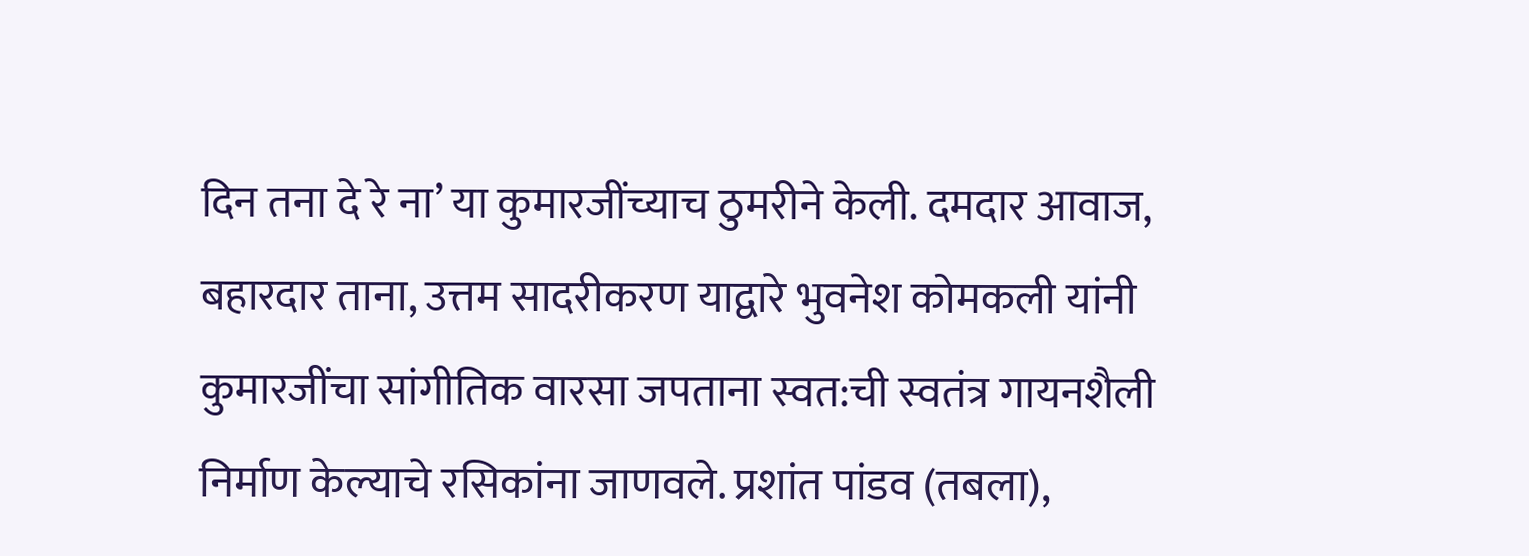दिन तना दे रे ना‌’ या कुमारजींच्याच ठुमरीने केली. दमदार आवाज, बहारदार ताना, उत्तम सादरीकरण याद्वारे भुवनेश कोमकली यांनी कुमारजींचा सांगीतिक वारसा जपताना स्वत:ची स्वतंत्र गायनशैली निर्माण केल्याचे रसिकांना जाणवले. प्रशांत पांडव (तबला),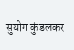सुयोग कुंडलकर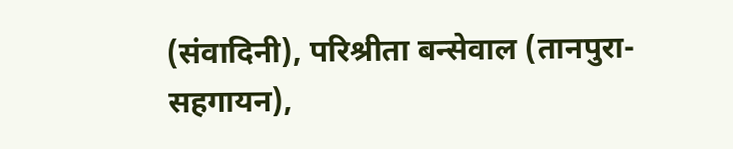(संवादिनी), परिश्रीता बन्सेवाल (तानपुरा-सहगायन),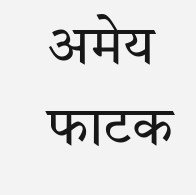अमेय फाटक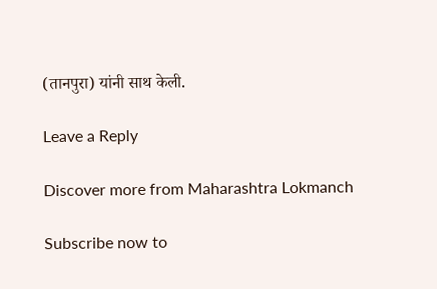(तानपुरा) यांनी साथ केली.

Leave a Reply

Discover more from Maharashtra Lokmanch

Subscribe now to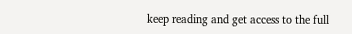keep reading and get access to the full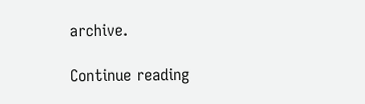archive.

Continue reading